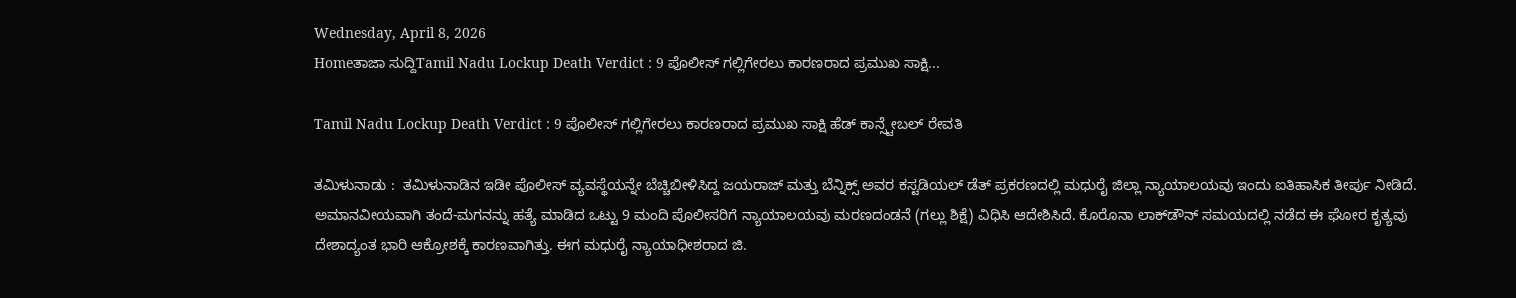Wednesday, April 8, 2026
Homeತಾಜಾ ಸುದ್ದಿTamil Nadu Lockup Death Verdict : 9 ಪೊಲೀಸ್ ಗಲ್ಲಿಗೇರಲು ಕಾರಣರಾದ ಪ್ರಮುಖ ಸಾಕ್ಷಿ...

Tamil Nadu Lockup Death Verdict : 9 ಪೊಲೀಸ್ ಗಲ್ಲಿಗೇರಲು ಕಾರಣರಾದ ಪ್ರಮುಖ ಸಾಕ್ಷಿ ಹೆಡ್ ಕಾನ್ಸ್ಟೇಬಲ್ ರೇವತಿ

ತಮಿಳುನಾಡು :  ತಮಿಳುನಾಡಿನ ಇಡೀ ಪೊಲೀಸ್ ವ್ಯವಸ್ಥೆಯನ್ನೇ ಬೆಚ್ಚಿಬೀಳಿಸಿದ್ದ ಜಯರಾಜ್ ಮತ್ತು ಬೆನ್ನಿಕ್ಸ್ ಅವರ ಕಸ್ಟಡಿಯಲ್ ಡೆತ್ ಪ್ರಕರಣದಲ್ಲಿ ಮಧುರೈ ಜಿಲ್ಲಾ ನ್ಯಾಯಾಲಯವು ಇಂದು ಐತಿಹಾಸಿಕ ತೀರ್ಪು ನೀಡಿದೆ. ಅಮಾನವೀಯವಾಗಿ ತಂದೆ-ಮಗನನ್ನು ಹತ್ಯೆ ಮಾಡಿದ ಒಟ್ಟು 9 ಮಂದಿ ಪೊಲೀಸರಿಗೆ ನ್ಯಾಯಾಲಯವು ಮರಣದಂಡನೆ (ಗಲ್ಲು ಶಿಕ್ಷೆ) ವಿಧಿಸಿ ಆದೇಶಿಸಿದೆ. ಕೊರೊನಾ ಲಾಕ್‌ಡೌನ್ ಸಮಯದಲ್ಲಿ ನಡೆದ ಈ ಘೋರ ಕೃತ್ಯವು ದೇಶಾದ್ಯಂತ ಭಾರಿ ಆಕ್ರೋಶಕ್ಕೆ ಕಾರಣವಾಗಿತ್ತು. ಈಗ ಮಧುರೈ ನ್ಯಾಯಾಧೀಶರಾದ ಜಿ.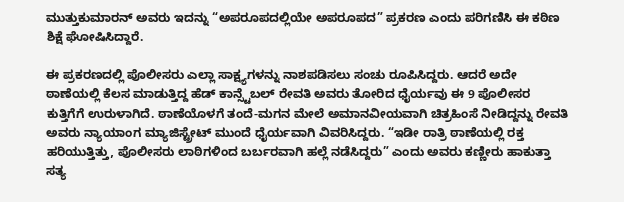ಮುತ್ತುಕುಮಾರನ್ ಅವರು ಇದನ್ನು “ಅಪರೂಪದಲ್ಲಿಯೇ ಅಪರೂಪದ” ಪ್ರಕರಣ ಎಂದು ಪರಿಗಣಿಸಿ ಈ ಕಠಿಣ ಶಿಕ್ಷೆ ಘೋಷಿಸಿದ್ದಾರೆ.

ಈ ಪ್ರಕರಣದಲ್ಲಿ ಪೊಲೀಸರು ಎಲ್ಲಾ ಸಾಕ್ಷ್ಯಗಳನ್ನು ನಾಶಪಡಿಸಲು ಸಂಚು ರೂಪಿಸಿದ್ದರು. ಆದರೆ ಅದೇ ಠಾಣೆಯಲ್ಲಿ ಕೆಲಸ ಮಾಡುತ್ತಿದ್ದ ಹೆಡ್ ಕಾನ್ಸ್ಟೆಬಲ್ ರೇವತಿ ಅವರು ತೋರಿದ ಧೈರ್ಯವು ಈ 9 ಪೊಲೀಸರ ಕುತ್ತಿಗೆಗೆ ಉರುಳಾಗಿದೆ. ಠಾಣೆಯೊಳಗೆ ತಂದೆ-ಮಗನ ಮೇಲೆ ಅಮಾನವೀಯವಾಗಿ ಚಿತ್ರಹಿಂಸೆ ನೀಡಿದ್ದನ್ನು ರೇವತಿ ಅವರು ನ್ಯಾಯಾಂಗ ಮ್ಯಾಜಿಸ್ಟ್ರೇಟ್ ಮುಂದೆ ಧೈರ್ಯವಾಗಿ ವಿವರಿಸಿದ್ದರು. “ಇಡೀ ರಾತ್ರಿ ಠಾಣೆಯಲ್ಲಿ ರಕ್ತ ಹರಿಯುತ್ತಿತ್ತು, ಪೊಲೀಸರು ಲಾಠಿಗಳಿಂದ ಬರ್ಬರವಾಗಿ ಹಲ್ಲೆ ನಡೆಸಿದ್ದರು” ಎಂದು ಅವರು ಕಣ್ಣೀರು ಹಾಕುತ್ತಾ ಸತ್ಯ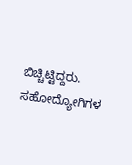ಬಿಚ್ಚಿಟ್ಟಿದ್ದರು. ಸಹೋದ್ಯೋಗಿಗಳ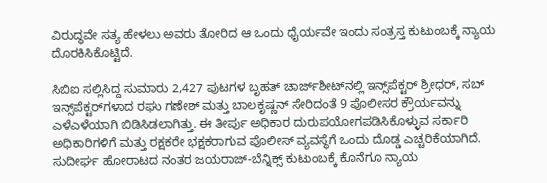ವಿರುದ್ಧವೇ ಸತ್ಯ ಹೇಳಲು ಅವರು ತೋರಿದ ಆ ಒಂದು ಧೈರ್ಯವೇ ಇಂದು ಸಂತ್ರಸ್ತ ಕುಟುಂಬಕ್ಕೆ ನ್ಯಾಯ ದೊರಕಿಸಿಕೊಟ್ಟಿದೆ.

ಸಿಬಿಐ ಸಲ್ಲಿಸಿದ್ದ ಸುಮಾರು 2,427 ಪುಟಗಳ ಬೃಹತ್ ಚಾರ್ಜ್‌ಶೀಟ್‌ನಲ್ಲಿ ಇನ್ಸ್‌ಪೆಕ್ಟರ್ ಶ್ರೀಧರ್, ಸಬ್ ಇನ್ಸ್‌ಪೆಕ್ಟರ್‌ಗಳಾದ ರಘು ಗಣೇಶ್ ಮತ್ತು ಬಾಲಕೃಷ್ಣನ್ ಸೇರಿದಂತೆ 9 ಪೊಲೀಸರ ಕ್ರೌರ್ಯವನ್ನು ಎಳೆಎಳೆಯಾಗಿ ಬಿಡಿಸಿಡಲಾಗಿತ್ತು. ಈ ತೀರ್ಪು ಅಧಿಕಾರ ದುರುಪಯೋಗಪಡಿಸಿಕೊಳ್ಳುವ ಸರ್ಕಾರಿ ಅಧಿಕಾರಿಗಳಿಗೆ ಮತ್ತು ರಕ್ಷಕರೇ ಭಕ್ಷಕರಾಗುವ ಪೊಲೀಸ್ ವ್ಯವಸ್ಥೆಗೆ ಒಂದು ದೊಡ್ಡ ಎಚ್ಚರಿಕೆಯಾಗಿದೆ. ಸುದೀರ್ಘ ಹೋರಾಟದ ನಂತರ ಜಯರಾಜ್-ಬೆನ್ನಿಕ್ಸ್ ಕುಟುಂಬಕ್ಕೆ ಕೊನೆಗೂ ನ್ಯಾಯ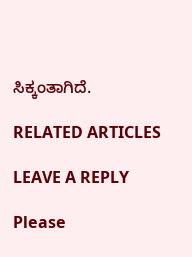ಸಿಕ್ಕಂತಾಗಿದೆ.

RELATED ARTICLES

LEAVE A REPLY

Please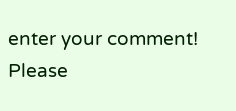enter your comment!
Please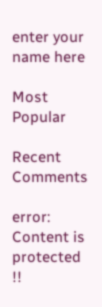enter your name here

Most Popular

Recent Comments

error: Content is protected !!